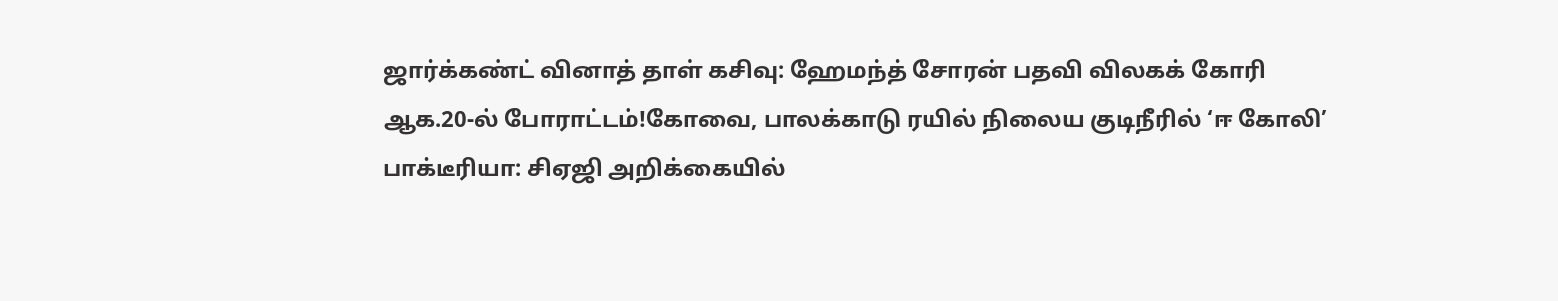ஜார்க்கண்ட் வினாத் தாள் கசிவு: ஹேமந்த் சோரன் பதவி விலகக் கோரி ஆக.20-ல் போராட்டம்!கோவை, பாலக்காடு ரயில் நிலைய குடிநீரில் ‘ஈ கோலி’ பாக்டீரியா: சிஏஜி அறிக்கையில்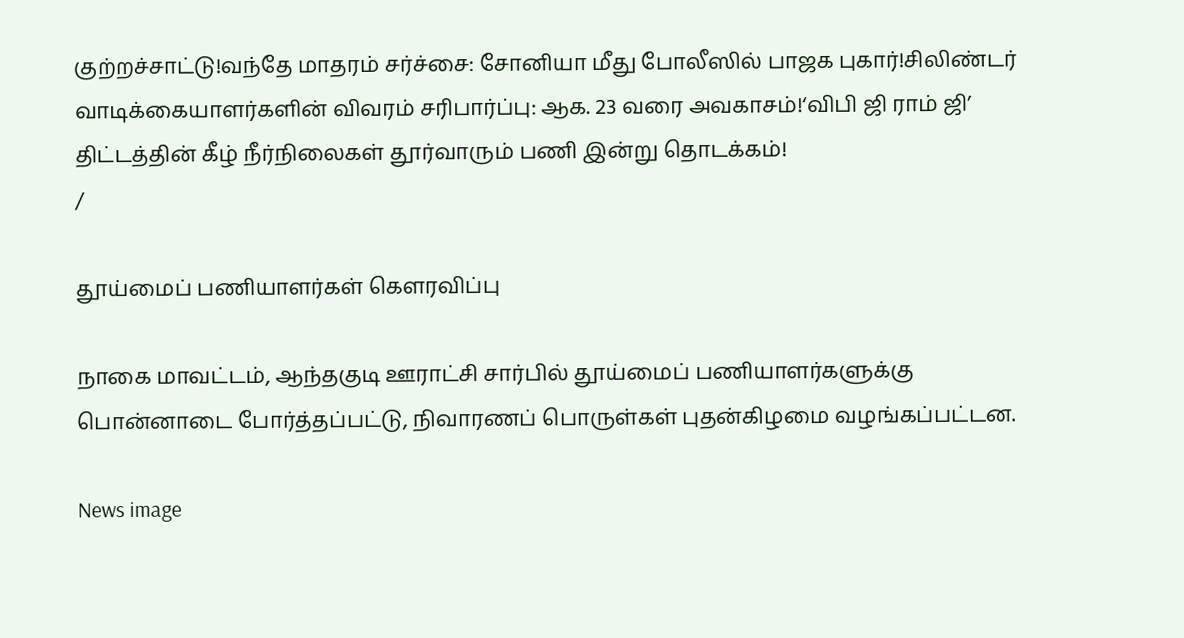குற்றச்சாட்டு!வந்தே மாதரம் சர்ச்சை: சோனியா மீது போலீஸில் பாஜக புகார்!சிலிண்டர் வாடிக்கையாளர்களின் விவரம் சரிபார்ப்பு: ஆக. 23 வரை அவகாசம்!‘விபி ஜி ராம் ஜி’ திட்டத்தின் கீழ் நீர்நிலைகள் தூர்வாரும் பணி இன்று தொடக்கம்!
/

தூய்மைப் பணியாளர்கள் கெளரவிப்பு

நாகை மாவட்டம், ஆந்தகுடி ஊராட்சி சார்பில் தூய்மைப் பணியாளர்களுக்கு பொன்னாடை போர்த்தப்பட்டு, நிவாரணப் பொருள்கள் புதன்கிழமை வழங்கப்பட்டன.

News image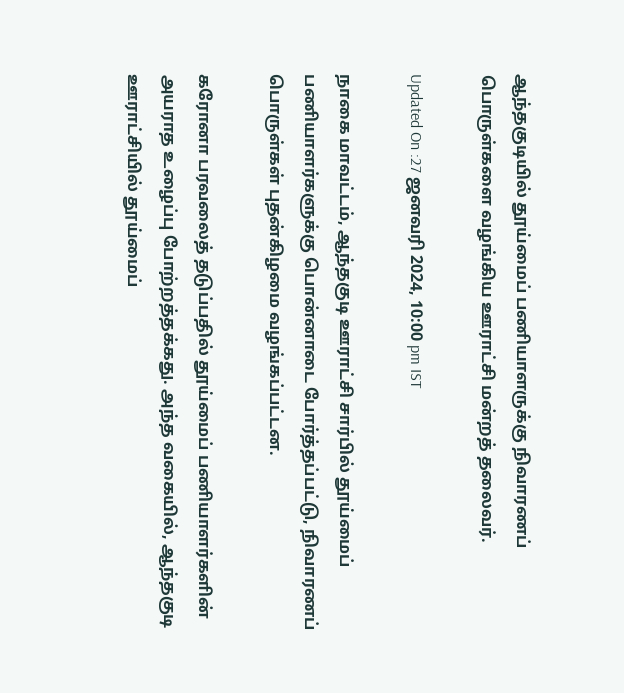ஆந்தகுடியில் தூய்மைப் பணியாளருக்கு நிவாரணப் பொருள்களை வழங்கிய ஊராட்சி மன்றத் தலைவர்.

Updated On :27 ஜனவரி 2024, 10:00 pm IST

நாகை மாவட்டம், ஆந்தகுடி ஊராட்சி சார்பில் தூய்மைப் பணியாளர்களுக்கு பொன்னாடை போர்த்தப்பட்டு, நிவாரணப் பொருள்கள் புதன்கிழமை வழங்கப்பட்டன.

கரோனா பரவலைத் தடுப்பதில் தூய்மைப் பணியாளர்களின் அயராத உழைப்பு போற்றத்தக்கது. அந்த வகையில், ஆந்தகுடி ஊராட்சியில் தூய்மைப்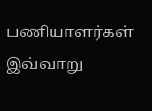பணியாளர்கள் இவ்வாறு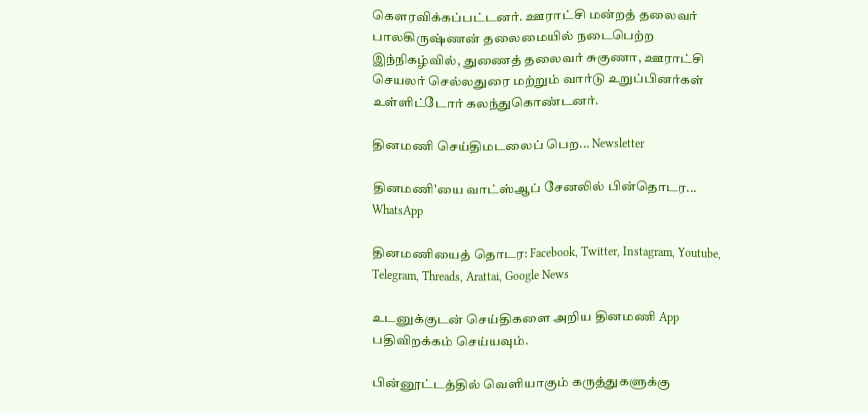கெளரவிக்கப்பட்டனர். ஊராட்சி மன்றத் தலைவர் பாலகிருஷ்ணன் தலைமையில் நடைபெற்ற இந்நிகழ்வில், துணைத் தலைவர் சுகுணா, ஊராட்சி செயலர் செல்லதுரை மற்றும் வார்டு உறுப்பினர்கள் உள்ளிட்டோர் கலந்துகொண்டனர்.

தினமணி செய்திமடலைப் பெற... Newsletter

தினமணி'யை வாட்ஸ்ஆப் சேனலில் பின்தொடர... WhatsApp

தினமணியைத் தொடர: Facebook, Twitter, Instagram, Youtube, Telegram, Threads, Arattai, Google News

உடனுக்குடன் செய்திகளை அறிய தினமணி App பதிவிறக்கம் செய்யவும்.

பின்னூட்டத்தில் வெளியாகும் கருத்துகளுக்கு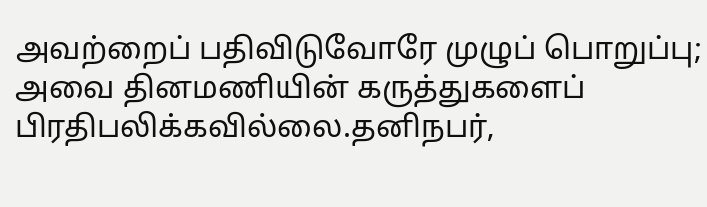அவற்றைப் பதிவிடுவோரே முழுப் பொறுப்பு; அவை தினமணியின் கருத்துகளைப் பிரதிபலிக்கவில்லை.தனிநபர்,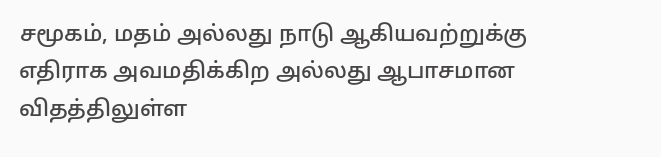சமூகம், மதம் அல்லது நாடு ஆகியவற்றுக்கு எதிராக அவமதிக்கிற அல்லது ஆபாசமான விதத்திலுள்ள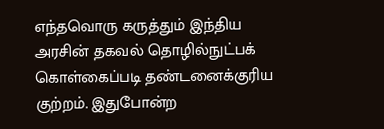எந்தவொரு கருத்தும் இந்திய அரசின் தகவல் தொழில்நுட்பக் கொள்கைப்படி தண்டனைக்குரிய குற்றம். இதுபோன்ற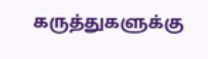கருத்துகளுக்கு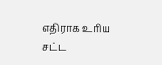எதிராக உரிய சட்ட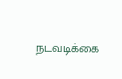நடவடிக்கை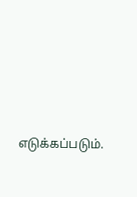எடுக்கப்படும்.